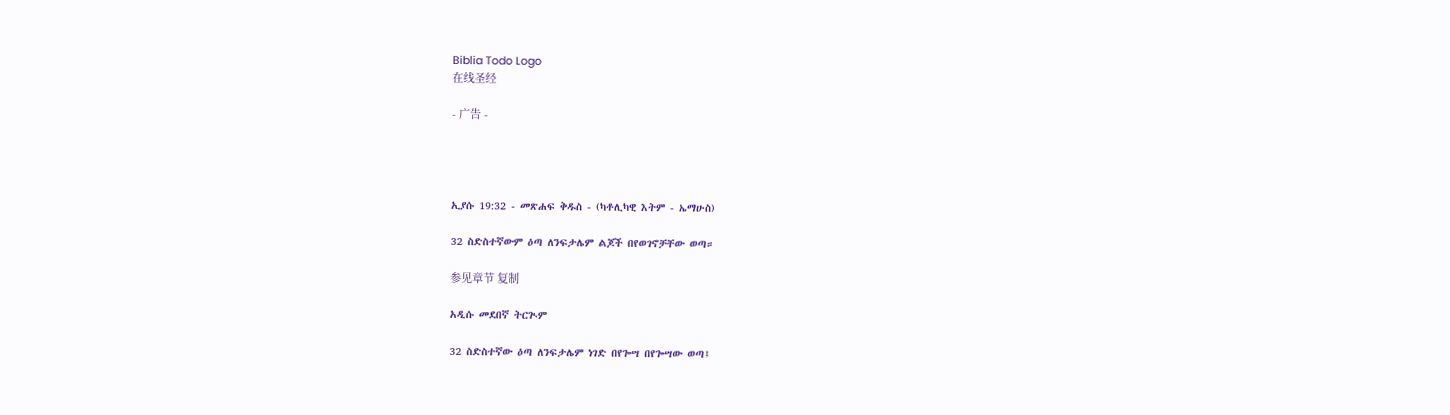Biblia Todo Logo
在线圣经

- 广告 -




ኢያሱ 19:32 - መጽሐፍ ቅዱስ - (ካቶሊካዊ እትም - ኤማሁስ)

32 ስድስተኛውም ዕጣ ለንፍታሌም ልጆች በየወገኖቻቸው ወጣ።

参见章节 复制

አዲሱ መደበኛ ትርጒም

32 ስድስተኛው ዕጣ ለንፍታሌም ነገድ በየጐሣ በየጐሣው ወጣ፤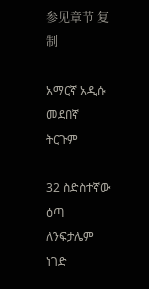参见章节 复制

አማርኛ አዲሱ መደበኛ ትርጉም

32 ስድስተኛው ዕጣ ለንፍታሌም ነገድ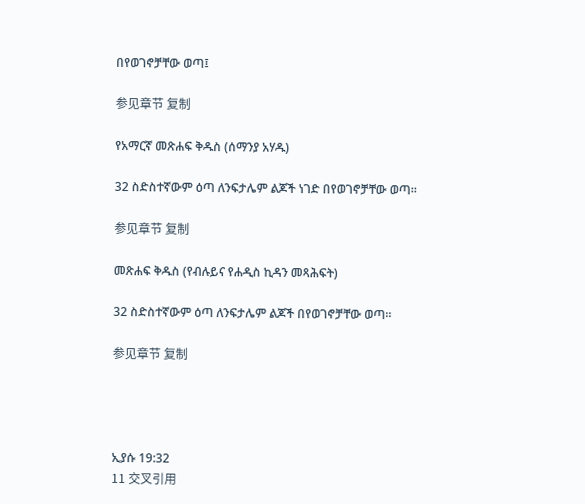በየወገኖቻቸው ወጣ፤

参见章节 复制

የአማርኛ መጽሐፍ ቅዱስ (ሰማንያ አሃዱ)

32 ስድስተኛውም ዕጣ ለንፍታሌም ልጆች ነገድ በየወገኖቻቸው ወጣ።

参见章节 复制

መጽሐፍ ቅዱስ (የብሉይና የሐዲስ ኪዳን መጻሕፍት)

32 ስድስተኛውም ዕጣ ለንፍታሌም ልጆች በየወገኖቻቸው ወጣ።

参见章节 复制




ኢያሱ 19:32
11 交叉引用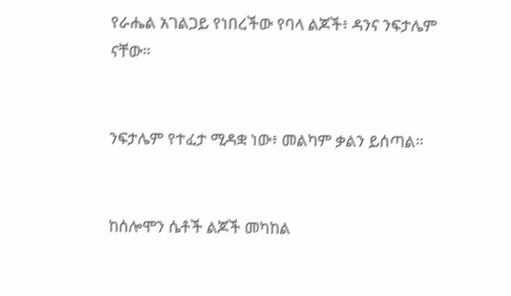የራሔል አገልጋይ የነበረችው የባላ ልጆች፥ ዳንና ንፍታሌም ናቸው።


ንፍታሌም የተፈታ ሚዳቋ ነው፥ መልካም ቃልን ይሰጣል።


ከሰሎሞን ሴቶች ልጆች መካከል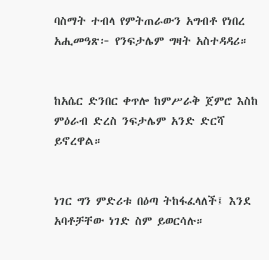ባስማት ተብላ የምትጠራውን አግብቶ የነበረ አሒመዓጽ፦ የንፍታሌም ግዛት አስተዳዳሪ።


ከአሴር ድንበር ቀጥሎ ከምሥራቅ ጀምሮ እስከ ምዕራብ ድረስ ንፍታሌም አንድ ድርሻ ይኖረዋል።


ነገር ግን ምድሪቱ በዕጣ ትከፋፈላለች፤ እንደ አባቶቻቸው ነገድ ስም ይወርሳሉ።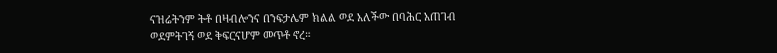ናዝሬትንም ትቶ በዛብሎንና በንፍታሌም ክልል ወደ አለችው በባሕር አጠገብ ወደምትገኝ ወደ ቅፍርናሆም መጥቶ ኖረ።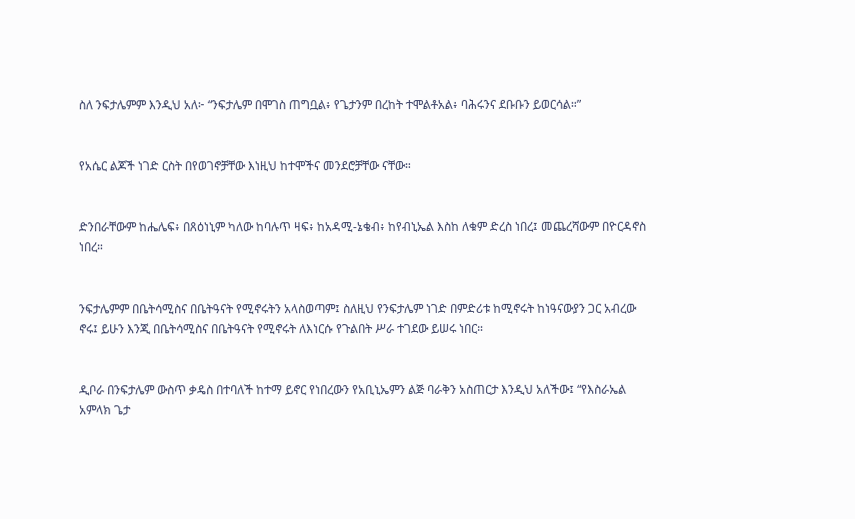ስለ ንፍታሌምም እንዲህ አለ፦ “ንፍታሌም በሞገስ ጠግቧል፥ የጌታንም በረከት ተሞልቶአል፥ ባሕሩንና ደቡቡን ይወርሳል።”


የአሴር ልጆች ነገድ ርስት በየወገኖቻቸው እነዚህ ከተሞችና መንደሮቻቸው ናቸው።


ድንበራቸውም ከሔሌፍ፥ በጸዕነኒም ካለው ከባሉጥ ዛፍ፥ ከአዳሚ-ኔቄብ፥ ከየብኒኤል እስከ ለቁም ድረስ ነበረ፤ መጨረሻውም በዮርዳኖስ ነበረ።


ንፍታሌምም በቤትሳሚስና በቤትዓናት የሚኖሩትን አላስወጣም፤ ስለዚህ የንፍታሌም ነገድ በምድሪቱ ከሚኖሩት ከነዓናውያን ጋር አብረው ኖሩ፤ ይሁን እንጂ በቤትሳሚስና በቤትዓናት የሚኖሩት ለእነርሱ የጉልበት ሥራ ተገደው ይሠሩ ነበር።


ዲቦራ በንፍታሌም ውስጥ ቃዴስ በተባለች ከተማ ይኖር የነበረውን የአቢኒኤምን ልጅ ባራቅን አስጠርታ እንዲህ አለችው፤ “የእስራኤል አምላክ ጌታ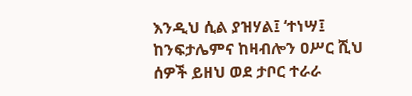እንዲህ ሲል ያዝሃል፤ ‘ተነሣ፤ ከንፍታሌምና ከዛብሎን ዐሥር ሺህ ሰዎች ይዘህ ወደ ታቦር ተራራ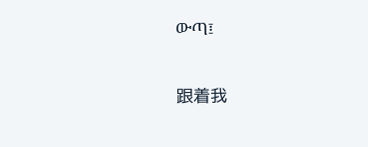ውጣ፤


跟着我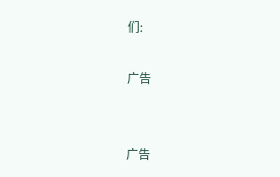们:

广告


广告